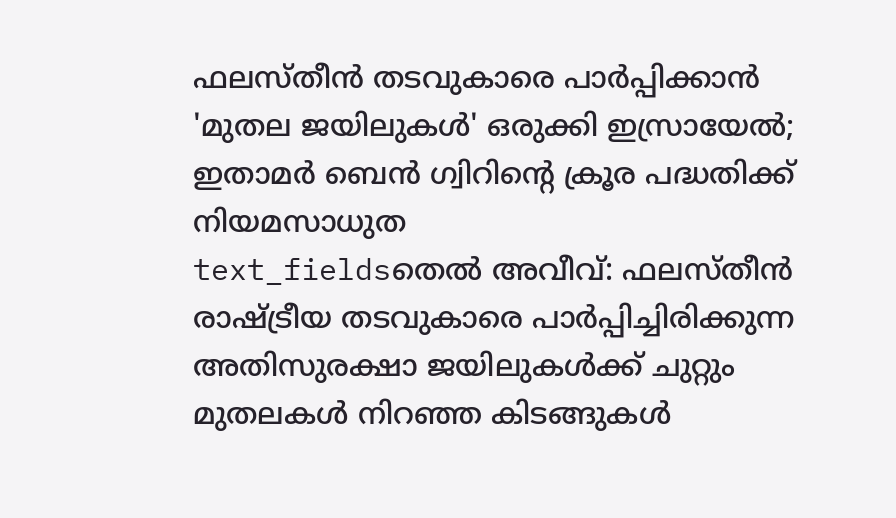ഫലസ്തീൻ തടവുകാരെ പാർപ്പിക്കാൻ 'മുതല ജയിലുകൾ' ഒരുക്കി ഇസ്രായേൽ; ഇതാമർ ബെൻ ഗ്വിറിന്റെ ക്രൂര പദ്ധതിക്ക് നിയമസാധുത
text_fieldsതെൽ അവീവ്: ഫലസ്തീൻ രാഷ്ട്രീയ തടവുകാരെ പാർപ്പിച്ചിരിക്കുന്ന അതിസുരക്ഷാ ജയിലുകൾക്ക് ചുറ്റും മുതലകൾ നിറഞ്ഞ കിടങ്ങുകൾ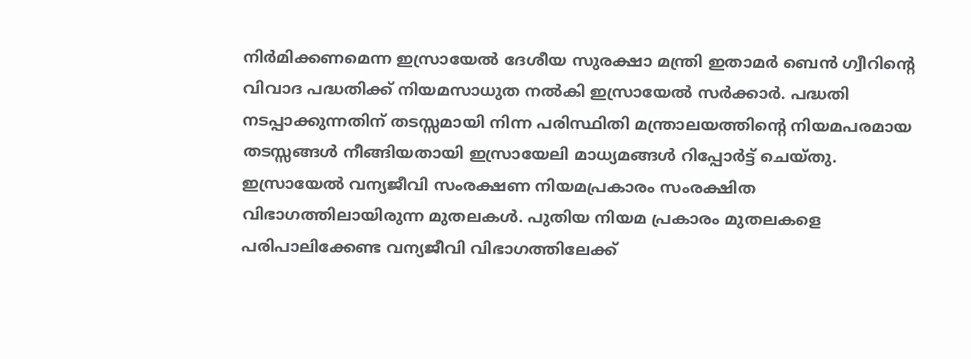നിർമിക്കണമെന്ന ഇസ്രായേൽ ദേശീയ സുരക്ഷാ മന്ത്രി ഇതാമർ ബെൻ ഗ്വീറിന്റെ വിവാദ പദ്ധതിക്ക് നിയമസാധുത നൽകി ഇസ്രായേൽ സർക്കാർ. പദ്ധതി നടപ്പാക്കുന്നതിന് തടസ്സമായി നിന്ന പരിസ്ഥിതി മന്ത്രാലയത്തിന്റെ നിയമപരമായ തടസ്സങ്ങൾ നീങ്ങിയതായി ഇസ്രായേലി മാധ്യമങ്ങൾ റിപ്പോർട്ട് ചെയ്തു.
ഇസ്രായേൽ വന്യജീവി സംരക്ഷണ നിയമപ്രകാരം സംരക്ഷിത വിഭാഗത്തിലായിരുന്ന മുതലകൾ. പുതിയ നിയമ പ്രകാരം മുതലകളെ പരിപാലിക്കേണ്ട വന്യജീവി വിഭാഗത്തിലേക്ക്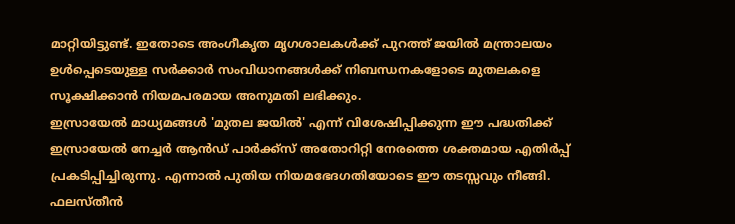മാറ്റിയിട്ടുണ്ട്. ഇതോടെ അംഗീകൃത മൃഗശാലകൾക്ക് പുറത്ത് ജയിൽ മന്ത്രാലയം ഉൾപ്പെടെയുള്ള സർക്കാർ സംവിധാനങ്ങൾക്ക് നിബന്ധനകളോടെ മുതലകളെ സൂക്ഷിക്കാൻ നിയമപരമായ അനുമതി ലഭിക്കും.
ഇസ്രായേൽ മാധ്യമങ്ങൾ 'മുതല ജയിൽ' എന്ന് വിശേഷിപ്പിക്കുന്ന ഈ പദ്ധതിക്ക് ഇസ്രായേൽ നേച്ചർ ആൻഡ് പാർക്ക്സ് അതോറിറ്റി നേരത്തെ ശക്തമായ എതിർപ്പ് പ്രകടിപ്പിച്ചിരുന്നു. എന്നാൽ പുതിയ നിയമഭേദഗതിയോടെ ഈ തടസ്സവും നീങ്ങി. ഫലസ്തീൻ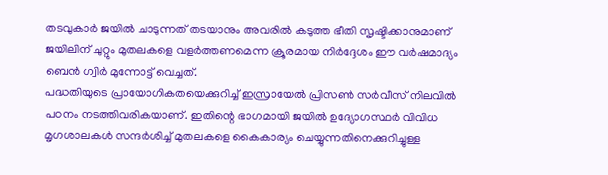തടവുകാർ ജയിൽ ചാടുന്നത് തടയാനും അവരിൽ കടുത്ത ഭീതി സൃഷ്ടിക്കാനുമാണ് ജയിലിന് ചുറ്റും മുതലകളെ വളർത്തണമെന്ന ക്രൂരമായ നിർദ്ദേശം ഈ വർഷമാദ്യം ബെൻ ഗ്വിർ മുന്നോട്ട് വെച്ചത്.
പദ്ധതിയുടെ പ്രായോഗികതയെക്കുറിച്ച് ഇസ്രായേൽ പ്രിസൺ സർവീസ് നിലവിൽ പഠനം നടത്തിവരികയാണ്. ഇതിന്റെ ഭാഗമായി ജയിൽ ഉദ്യോഗസ്ഥർ വിവിധ മൃഗശാലകൾ സന്ദർശിച്ച് മുതലകളെ കൈകാര്യം ചെയ്യുന്നതിനെക്കുറിച്ചുള്ള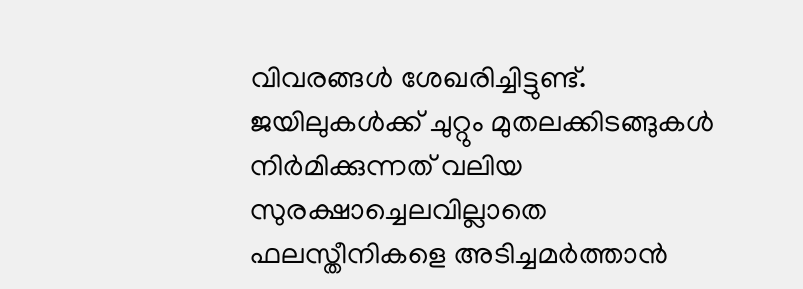വിവരങ്ങൾ ശേഖരിച്ചിട്ടുണ്ട്. ജയിലുകൾക്ക് ചുറ്റും മുതലക്കിടങ്ങുകൾ നിർമിക്കുന്നത് വലിയ സുരക്ഷാച്ചെലവില്ലാതെ ഫലസ്തീനികളെ അടിച്ചമർത്താൻ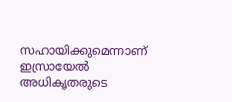സഹായിക്കുമെന്നാണ് ഇസ്രായേൽ അധികൃതരുടെ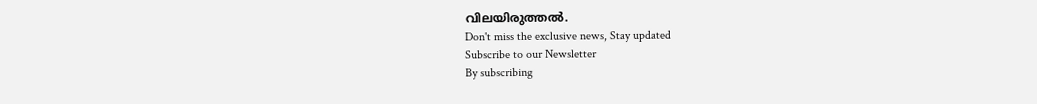വിലയിരുത്തൽ.
Don't miss the exclusive news, Stay updated
Subscribe to our Newsletter
By subscribing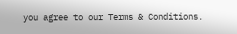you agree to our Terms & Conditions.